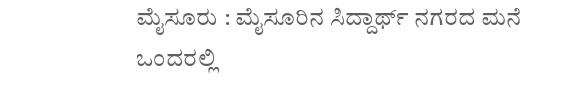ಮೈಸೂರು : ಮೈಸೂರಿನ ಸಿದ್ದಾರ್ಥ್ ನಗರದ ಮನೆ ಒಂದರಲ್ಲಿ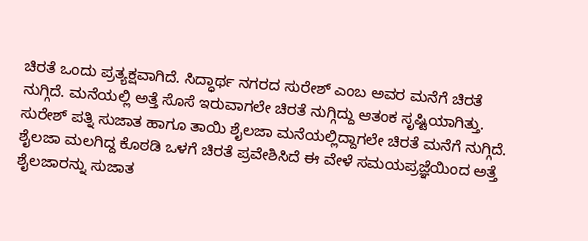ಚಿರತೆ ಒಂದು ಪ್ರತ್ಯಕ್ಷವಾಗಿದೆ. ಸಿದ್ಧಾರ್ಥ ನಗರದ ಸುರೇಶ್ ಎಂಬ ಅವರ ಮನೆಗೆ ಚಿರತೆ ನುಗ್ಗಿದೆ. ಮನೆಯಲ್ಲಿ ಅತ್ತೆ ಸೊಸೆ ಇರುವಾಗಲೇ ಚಿರತೆ ನುಗ್ಗಿದ್ದು ಆತಂಕ ಸೃಷ್ಟಿಯಾಗಿತ್ತು.
ಸುರೇಶ್ ಪತ್ನಿ ಸುಜಾತ ಹಾಗೂ ತಾಯಿ ಶೈಲಜಾ ಮನೆಯಲ್ಲಿದ್ದಾಗಲೇ ಚಿರತೆ ಮನೆಗೆ ನುಗ್ಗಿದೆ. ಶೈಲಜಾ ಮಲಗಿದ್ದ ಕೊಠಡಿ ಒಳಗೆ ಚಿರತೆ ಪ್ರವೇಶಿಸಿದೆ ಈ ವೇಳೆ ಸಮಯಪ್ರಜ್ಞೆಯಿಂದ ಅತ್ತೆ ಶೈಲಜಾರನ್ನು ಸುಜಾತ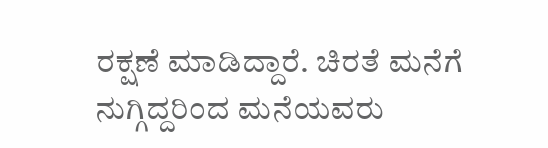ರಕ್ಷಣೆ ಮಾಡಿದ್ದಾರೆ. ಚಿರತೆ ಮನೆಗೆ ನುಗ್ಗಿದ್ದರಿಂದ ಮನೆಯವರು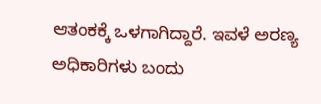ಆತಂಕಕ್ಕೆ ಒಳಗಾಗಿದ್ದಾರೆ. ಇವಳೆ ಅರಣ್ಯ ಅಧಿಕಾರಿಗಳು ಬಂದು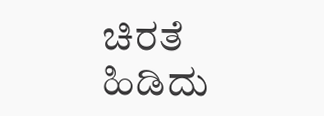ಚಿರತೆ ಹಿಡಿದು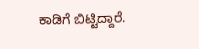ಕಾಡಿಗೆ ಬಿಟ್ಟಿದ್ದಾರೆ.